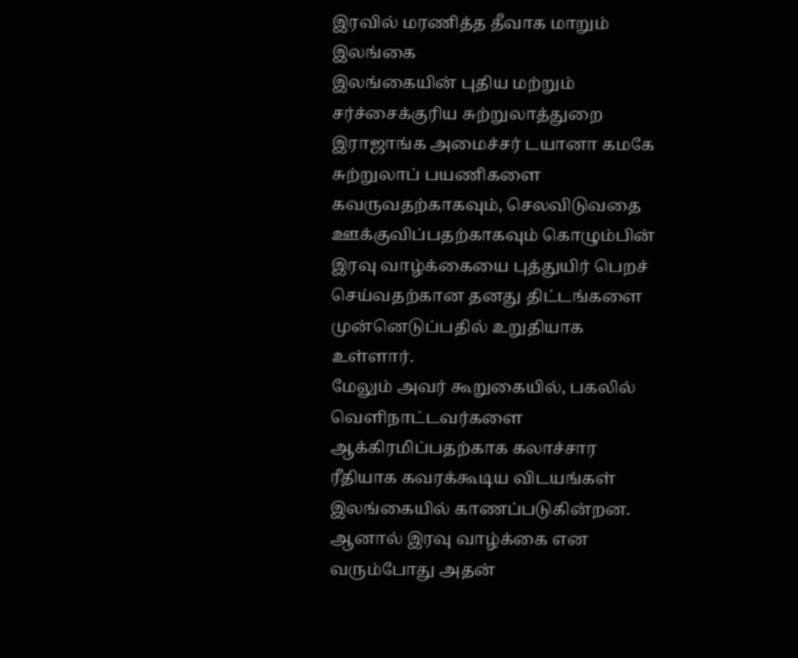இரவில் மரணித்த தீவாக மாறும் இலங்கை
இலங்கையின் புதிய மற்றும் சர்ச்சைக்குரிய சுற்றுலாத்துறை இராஜாங்க அமைச்சர் டயானா கமகே சுற்றுலாப் பயணிகளை கவருவதற்காகவும், செலவிடுவதை ஊக்குவிப்பதற்காகவும் கொழும்பின் இரவு வாழ்க்கையை புத்துயிர் பெறச் செய்வதற்கான தனது திட்டங்களை முன்னெடுப்பதில் உறுதியாக உள்ளார்.
மேலும் அவர் கூறுகையில், பகலில் வெளிநாட்டவர்களை ஆக்கிரமிப்பதற்காக கலாச்சார ரீதியாக கவரக்கூடிய விடயங்கள் இலங்கையில் காணப்படுகின்றன.
ஆனால் இரவு வாழ்க்கை என வரும்போது அதன்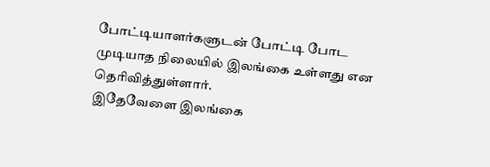போட்டியாளர்களுடன் போட்டி போட முடியாத நிலையில் இலங்கை உள்ளது என தெரிவித்துள்ளார்.
இதேவேளை இலங்கை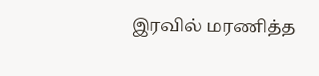இரவில் மரணித்த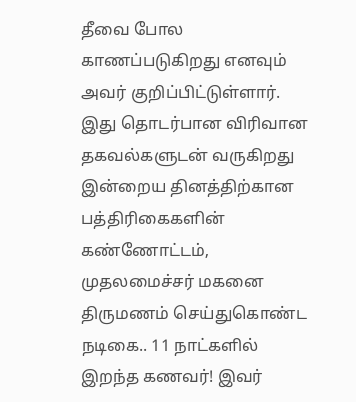தீவை போல காணப்படுகிறது எனவும் அவர் குறிப்பிட்டுள்ளார்.
இது தொடர்பான விரிவான தகவல்களுடன் வருகிறது இன்றைய தினத்திற்கான பத்திரிகைகளின் கண்ணோட்டம்,
முதலமைச்சர் மகனை திருமணம் செய்துகொண்ட நடிகை.. 11 நாட்களில் இறந்த கணவர்! இவர்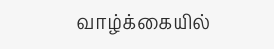வாழ்க்கையில்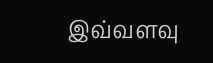இவ்வளவு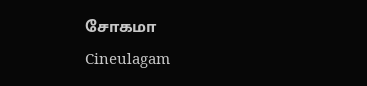சோகமா Cineulagam